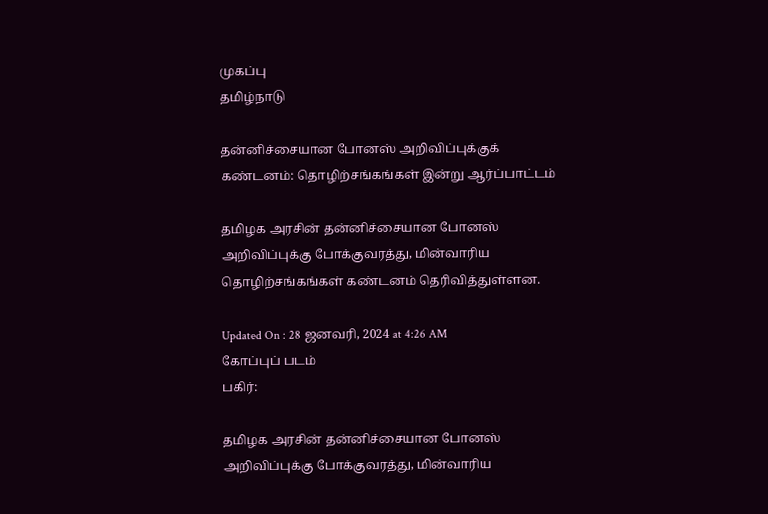முகப்பு
தமிழ்நாடு

தன்னிச்சையான போனஸ் அறிவிப்புக்குக் கண்டனம்: தொழிற்சங்கங்கள் இன்று ஆர்ப்பாட்டம்

தமிழக அரசின் தன்னிச்சையான போனஸ் அறிவிப்புக்கு போக்குவரத்து, மின்வாரிய தொழிற்சங்கங்கள் கண்டனம் தெரிவித்துள்ளன.

Updated On : 28 ஜனவரி, 2024 at 4:26 AM
கோப்புப் படம்
பகிர்:

தமிழக அரசின் தன்னிச்சையான போனஸ் அறிவிப்புக்கு போக்குவரத்து, மின்வாரிய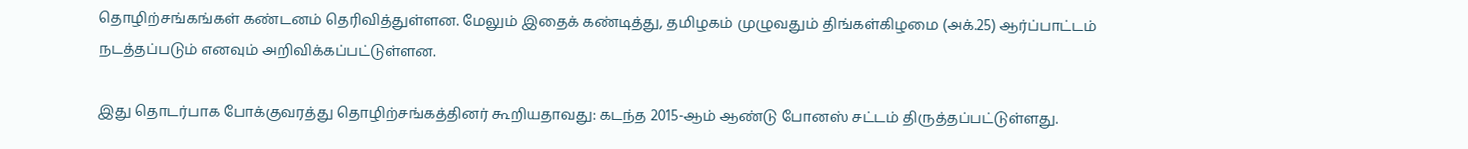தொழிற்சங்கங்கள் கண்டனம் தெரிவித்துள்ளன. மேலும் இதைக் கண்டித்து, தமிழகம் முழுவதும் திங்கள்கிழமை (அக்.25) ஆர்ப்பாட்டம் நடத்தப்படும் எனவும் அறிவிக்கப்பட்டுள்ளன.

இது தொடர்பாக போக்குவரத்து தொழிற்சங்கத்தினர் கூறியதாவது: கடந்த 2015-ஆம் ஆண்டு போனஸ் சட்டம் திருத்தப்பட்டுள்ளது.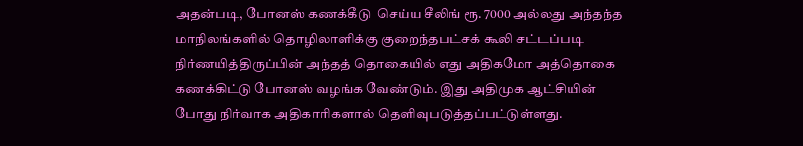அதன்படி, போனஸ் கணக்கீடு  செய்ய சீலிங் ரூ. 7000 அல்லது அந்தந்த மாநிலங்களில் தொழிலாளிக்கு குறைந்தபட்சக் கூலி சட்டப்படி நிர்ணயித்திருப்பின் அந்தத் தொகையில் எது அதிகமோ அத்தொகை கணக்கிட்டு போனஸ் வழங்க வேண்டும். இது அதிமுக ஆட்சியின் போது நிர்வாக அதிகாரிகளால் தெளிவுபடுத்தப்பட்டுள்ளது.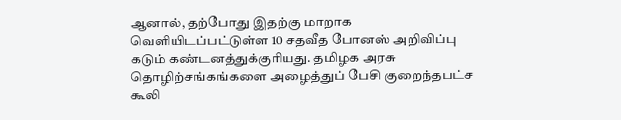ஆனால், தற்போது இதற்கு மாறாக வெளியிடப்பட்டுள்ள 10 சதவீத போனஸ் அறிவிப்பு கடும் கண்டனத்துக்குரியது. தமிழக அரசு தொழிற்சங்கங்களை அழைத்துப் பேசி குறைந்தபட்ச கூலி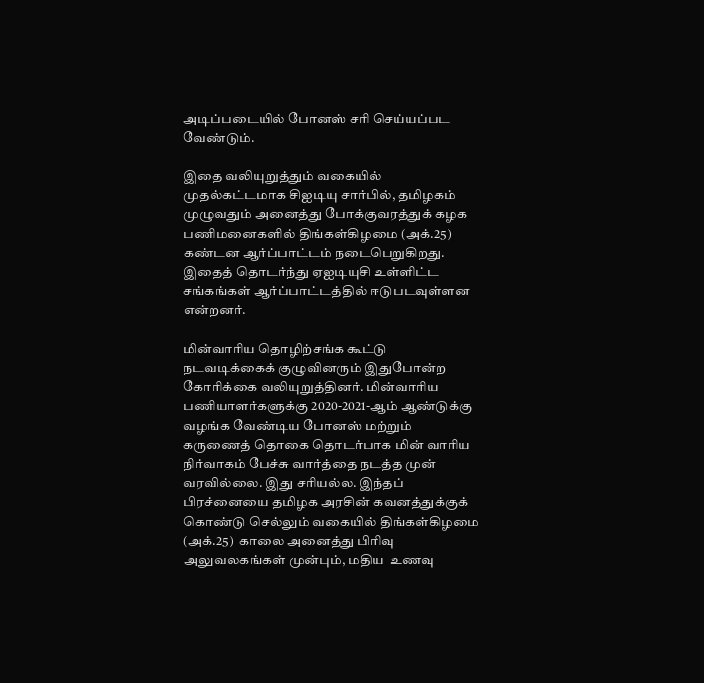அடிப்படையில் போனஸ் சரி செய்யப்பட வேண்டும்.

இதை வலியுறுத்தும் வகையில் முதல்கட்டமாக சிஐடியு சார்பில், தமிழகம் முழுவதும் அனைத்து போக்குவரத்துக் கழக பணிமனைகளில் திங்கள்கிழமை (அக்.25) கண்டன ஆர்ப்பாட்டம் நடைபெறுகிறது. இதைத் தொடர்ந்து ஏஐடியுசி உள்ளிட்ட சங்கங்கள் ஆர்ப்பாட்டத்தில் ஈடுபடவுள்ளன என்றனர்.

மின்வாரிய தொழிற்சங்க கூட்டு நடவடிக்கைக் குழுவினரும் இதுபோன்ற கோரிக்கை வலியுறுத்தினர். மின்வாரிய பணியாளர்களுக்கு 2020-2021-ஆம் ஆண்டுக்கு வழங்க வேண்டிய போனஸ் மற்றும் கருணைத் தொகை தொடர்பாக மின் வாரிய நிர்வாகம் பேச்சு வார்த்தை நடத்த முன் வரவில்லை. இது சரியல்ல. இந்தப் பிரச்னையை தமிழக அரசின் கவனத்துக்குக் கொண்டு செல்லும் வகையில் திங்கள்கிழமை (அக்.25)  காலை அனைத்து பிரிவு அலுவலகங்கள் முன்பும், மதிய  உணவு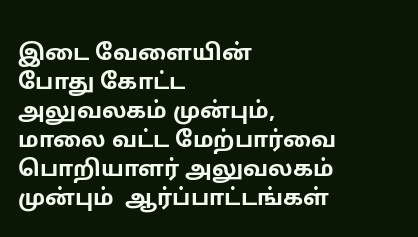இடை வேளையின்  போது கோட்ட  அலுவலகம் முன்பும், மாலை வட்ட மேற்பார்வை பொறியாளர் அலுவலகம் முன்பும்  ஆர்ப்பாட்டங்கள்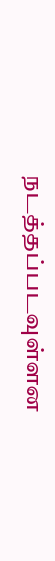நடத்தப்படவுள்ளன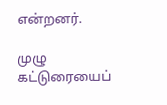என்றனர்.

முழு கட்டுரையைப்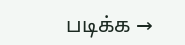படிக்க →